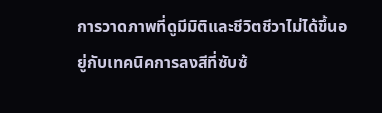การวาดภาพที่ดูมีมิติและชีวิตชีวาไม่ได้ขึ้นอยู่กับเทคนิคการลงสีที่ซับซ้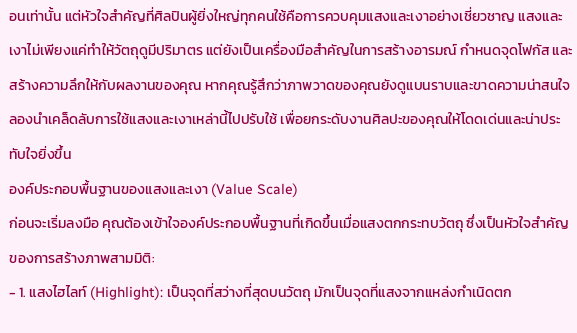อนเท่านั้น แต่หัวใจสำคัญที่ศิลปินผู้ยิ่งใหญ่ทุกคนใช้คือการควบคุมแสงและเงาอย่างเชี่ยวชาญ แสงและเงาไม่เพียงแค่ทำให้วัตถุดูมีปริมาตร แต่ยังเป็นเครื่องมือสำคัญในการสร้างอารมณ์ กำหนดจุดโฟกัส และสร้างความลึกให้กับผลงานของคุณ หากคุณรู้สึกว่าภาพวาดของคุณยังดูแบนราบและขาดความน่าสนใจ ลองนำเคล็ดลับการใช้แสงและเงาเหล่านี้ไปปรับใช้ เพื่อยกระดับงานศิลปะของคุณให้โดดเด่นและน่าประทับใจยิ่งขึ้น
องค์ประกอบพื้นฐานของแสงและเงา (Value Scale)
ก่อนจะเริ่มลงมือ คุณต้องเข้าใจองค์ประกอบพื้นฐานที่เกิดขึ้นเมื่อแสงตกกระทบวัตถุ ซึ่งเป็นหัวใจสำคัญของการสร้างภาพสามมิติ:
- 1. แสงไฮไลท์ (Highlight): เป็นจุดที่สว่างที่สุดบนวัตถุ มักเป็นจุดที่แสงจากแหล่งกำเนิดตก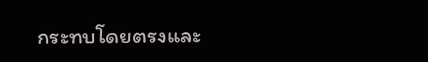กระทบโดยตรงและ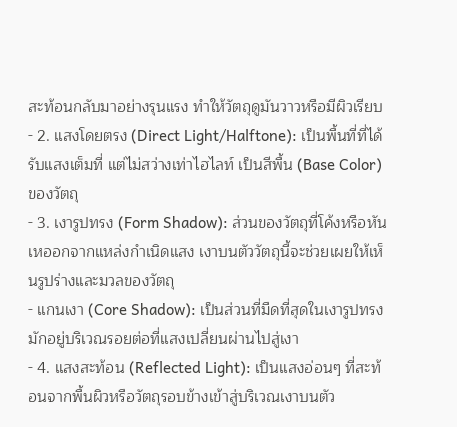สะท้อนกลับมาอย่างรุนแรง ทำให้วัตถุดูมันวาวหรือมีผิวเรียบ
- 2. แสงโดยตรง (Direct Light/Halftone): เป็นพื้นที่ที่ได้รับแสงเต็มที่ แต่ไม่สว่างเท่าไฮไลท์ เป็นสีพื้น (Base Color) ของวัตถุ
- 3. เงารูปทรง (Form Shadow): ส่วนของวัตถุที่โค้งหรือหันเหออกจากแหล่งกำเนิดแสง เงาบนตัววัตถุนี้จะช่วยเผยให้เห็นรูปร่างและมวลของวัตถุ
- แกนเงา (Core Shadow): เป็นส่วนที่มืดที่สุดในเงารูปทรง มักอยู่บริเวณรอยต่อที่แสงเปลี่ยนผ่านไปสู่เงา
- 4. แสงสะท้อน (Reflected Light): เป็นแสงอ่อนๆ ที่สะท้อนจากพื้นผิวหรือวัตถุรอบข้างเข้าสู่บริเวณเงาบนตัว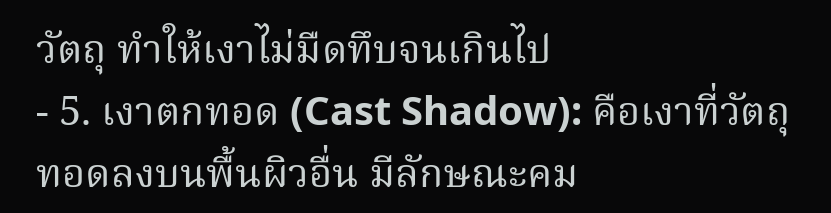วัตถุ ทำให้เงาไม่มืดทึบจนเกินไป
- 5. เงาตกทอด (Cast Shadow): คือเงาที่วัตถุทอดลงบนพื้นผิวอื่น มีลักษณะคม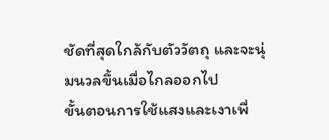ชัดที่สุดใกล้กับตัววัตถุ และจะนุ่มนวลขึ้นเมื่อไกลออกไป
ขั้นตอนการใช้แสงและเงาเพื่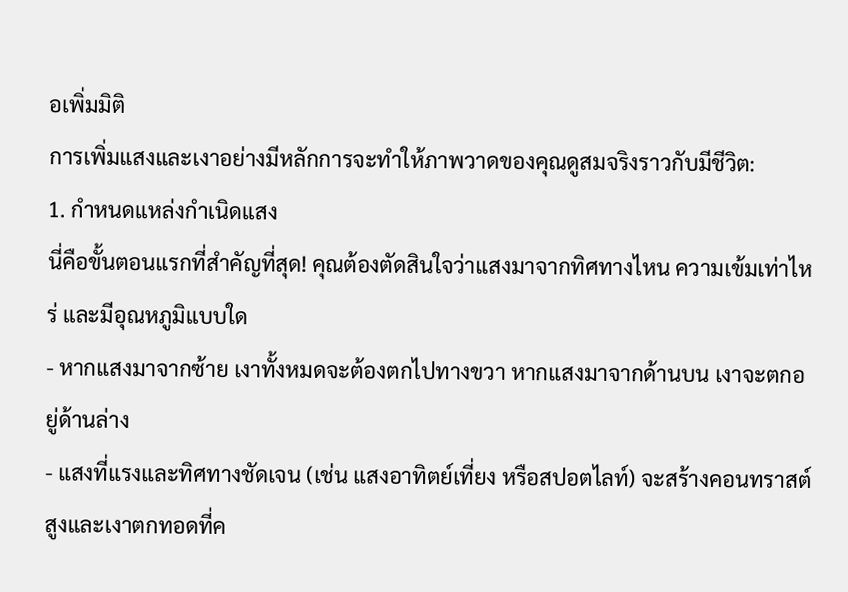อเพิ่มมิติ
การเพิ่มแสงและเงาอย่างมีหลักการจะทำให้ภาพวาดของคุณดูสมจริงราวกับมีชีวิต:
1. กำหนดแหล่งกำเนิดแสง
นี่คือขั้นตอนแรกที่สำคัญที่สุด! คุณต้องตัดสินใจว่าแสงมาจากทิศทางไหน ความเข้มเท่าไหร่ และมีอุณหภูมิแบบใด
- หากแสงมาจากซ้าย เงาทั้งหมดจะต้องตกไปทางขวา หากแสงมาจากด้านบน เงาจะตกอยู่ด้านล่าง
- แสงที่แรงและทิศทางชัดเจน (เช่น แสงอาทิตย์เที่ยง หรือสปอตไลท์) จะสร้างคอนทราสต์สูงและเงาตกทอดที่ค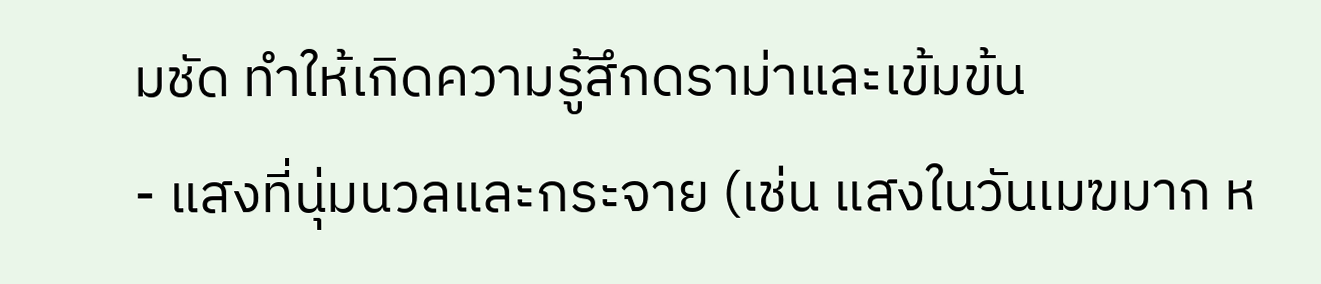มชัด ทำให้เกิดความรู้สึกดราม่าและเข้มข้น
- แสงที่นุ่มนวลและกระจาย (เช่น แสงในวันเมฆมาก ห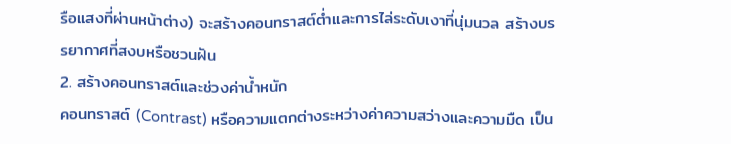รือแสงที่ผ่านหน้าต่าง) จะสร้างคอนทราสต์ต่ำและการไล่ระดับเงาที่นุ่มนวล สร้างบรรยากาศที่สงบหรือชวนฝัน
2. สร้างคอนทราสต์และช่วงค่าน้ำหนัก
คอนทราสต์ (Contrast) หรือความแตกต่างระหว่างค่าความสว่างและความมืด เป็น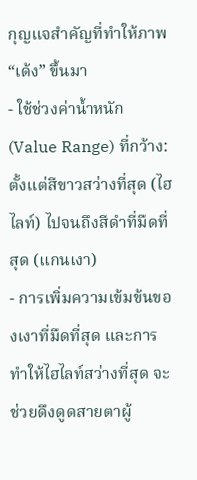กุญแจสำคัญที่ทำให้ภาพ “เด้ง” ขึ้นมา
- ใช้ช่วงค่าน้ำหนัก (Value Range) ที่กว้าง: ตั้งแต่สีขาวสว่างที่สุด (ไฮไลท์) ไปจนถึงสีดำที่มืดที่สุด (แกนเงา)
- การเพิ่มความเข้มข้นของเงาที่มืดที่สุด และการทำให้ไฮไลท์สว่างที่สุด จะช่วยดึงดูดสายตาผู้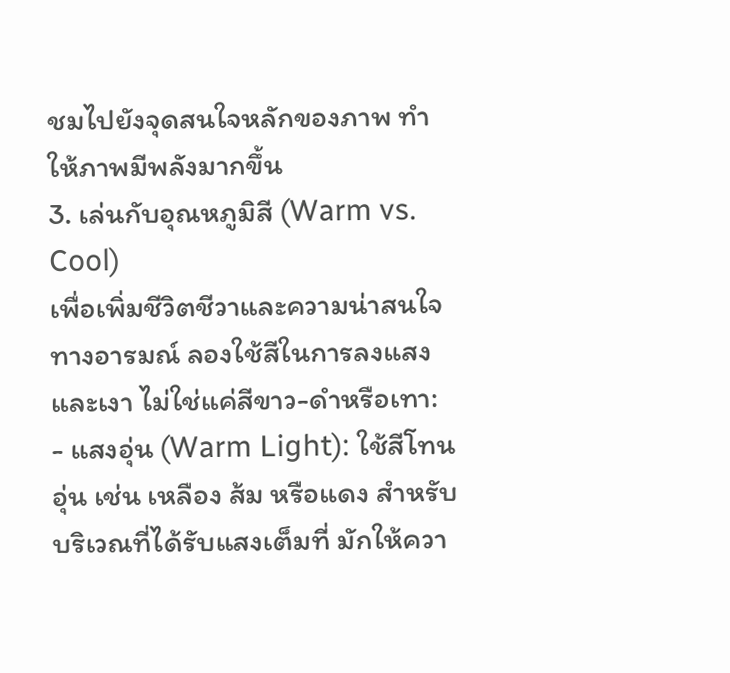ชมไปยังจุดสนใจหลักของภาพ ทำให้ภาพมีพลังมากขึ้น
3. เล่นกับอุณหภูมิสี (Warm vs. Cool)
เพื่อเพิ่มชีวิตชีวาและความน่าสนใจทางอารมณ์ ลองใช้สีในการลงแสงและเงา ไม่ใช่แค่สีขาว-ดำหรือเทา:
- แสงอุ่น (Warm Light): ใช้สีโทนอุ่น เช่น เหลือง ส้ม หรือแดง สำหรับบริเวณที่ได้รับแสงเต็มที่ มักให้ควา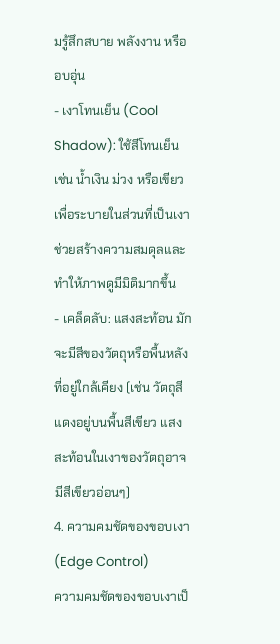มรู้สึกสบาย พลังงาน หรืออบอุ่น
- เงาโทนเย็น (Cool Shadow): ใช้สีโทนเย็น เช่น น้ำเงิน ม่วง หรือเขียว เพื่อระบายในส่วนที่เป็นเงา ช่วยสร้างความสมดุลและทำให้ภาพดูมีมิติมากขึ้น
- เคล็ดลับ: แสงสะท้อน มักจะมีสีของวัตถุหรือพื้นหลังที่อยู่ใกล้เคียง (เช่น วัตถุสีแดงอยู่บนพื้นสีเขียว แสงสะท้อนในเงาของวัตถุอาจมีสีเขียวอ่อนๆ)
4. ความคมชัดของขอบเงา (Edge Control)
ความคมชัดของขอบเงาเป็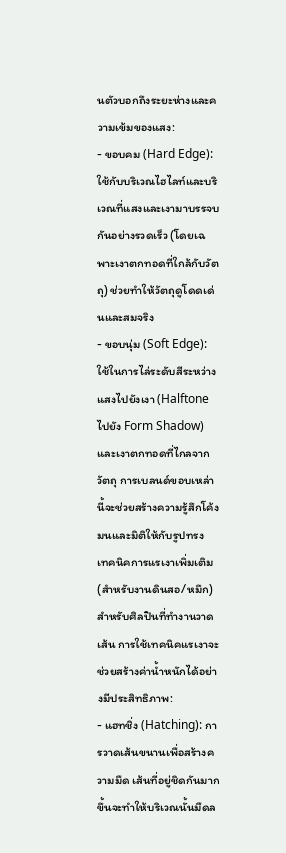นตัวบอกถึงระยะห่างและความเข้มของแสง:
- ขอบคม (Hard Edge): ใช้กับบริเวณไฮไลท์และบริเวณที่แสงและเงามาบรรจบกันอย่างรวดเร็ว (โดยเฉพาะเงาตกทอดที่ใกล้กับวัตถุ) ช่วยทำให้วัตถุดูโดดเด่นและสมจริง
- ขอบนุ่ม (Soft Edge): ใช้ในการไล่ระดับสีระหว่างแสงไปยังเงา (Halftone ไปยัง Form Shadow) และเงาตกทอดที่ไกลจากวัตถุ การเบลนด์ขอบเหล่านี้จะช่วยสร้างความรู้สึกโค้งมนและมิติให้กับรูปทรง
เทคนิคการแรเงาเพิ่มเติม (สำหรับงานดินสอ/หมึก)
สำหรับศิลปินที่ทำงานวาดเส้น การใช้เทคนิคแรเงาจะช่วยสร้างค่าน้ำหนักได้อย่างมีประสิทธิภาพ:
- แฮทชิ่ง (Hatching): การวาดเส้นขนานเพื่อสร้างความมืด เส้นที่อยู่ชิดกันมากขึ้นจะทำให้บริเวณนั้นมืดล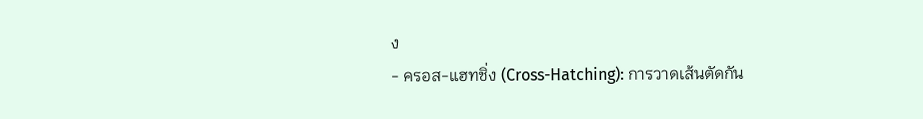ง
- ครอส-แฮทชิ่ง (Cross-Hatching): การวาดเส้นตัดกัน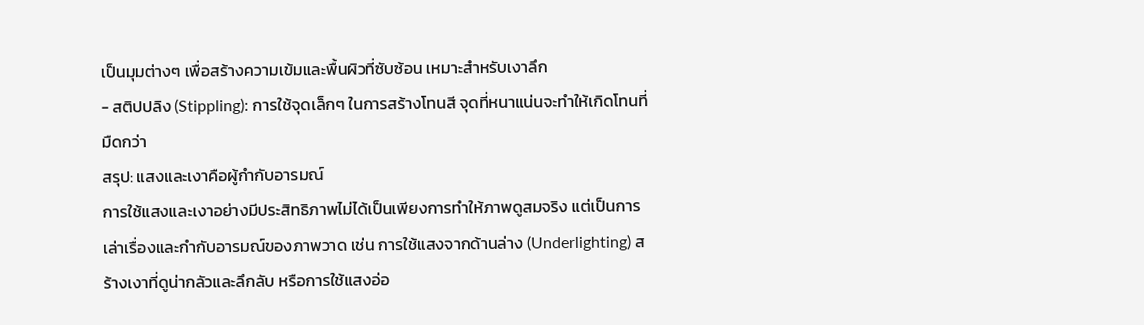เป็นมุมต่างๆ เพื่อสร้างความเข้มและพื้นผิวที่ซับซ้อน เหมาะสำหรับเงาลึก
- สติปปลิง (Stippling): การใช้จุดเล็กๆ ในการสร้างโทนสี จุดที่หนาแน่นจะทำให้เกิดโทนที่มืดกว่า
สรุป: แสงและเงาคือผู้กำกับอารมณ์
การใช้แสงและเงาอย่างมีประสิทธิภาพไม่ได้เป็นเพียงการทำให้ภาพดูสมจริง แต่เป็นการเล่าเรื่องและกำกับอารมณ์ของภาพวาด เช่น การใช้แสงจากด้านล่าง (Underlighting) สร้างเงาที่ดูน่ากลัวและลึกลับ หรือการใช้แสงอ่อ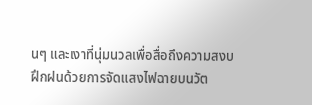นๆ และเงาที่นุ่มนวลเพื่อสื่อถึงความสงบ
ฝึกฝนด้วยการจัดแสงไฟฉายบนวัต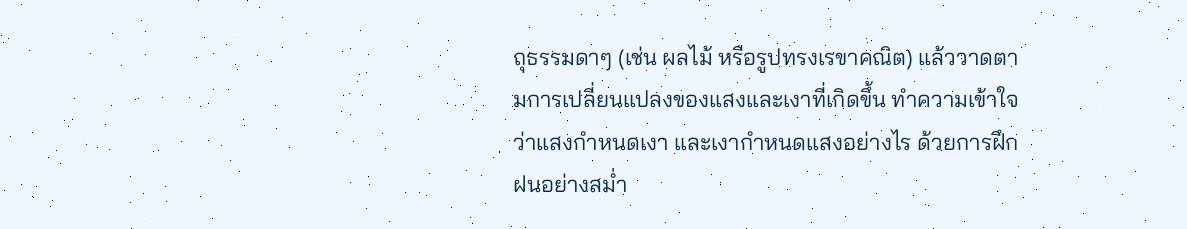ถุธรรมดาๆ (เช่น ผลไม้ หรือรูปทรงเรขาคณิต) แล้ววาดตามการเปลี่ยนแปลงของแสงและเงาที่เกิดขึ้น ทำความเข้าใจว่าแสงกำหนดเงา และเงากำหนดแสงอย่างไร ด้วยการฝึกฝนอย่างสม่ำ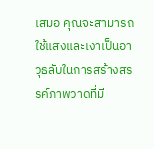เสมอ คุณจะสามารถใช้แสงและเงาเป็นอาวุธลับในการสร้างสรรค์ภาพวาดที่มี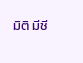มิติ มีชี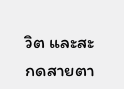วิต และสะกดสายตา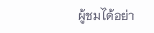ผู้ชมได้อย่า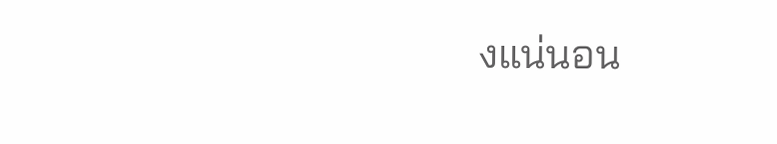งแน่นอน